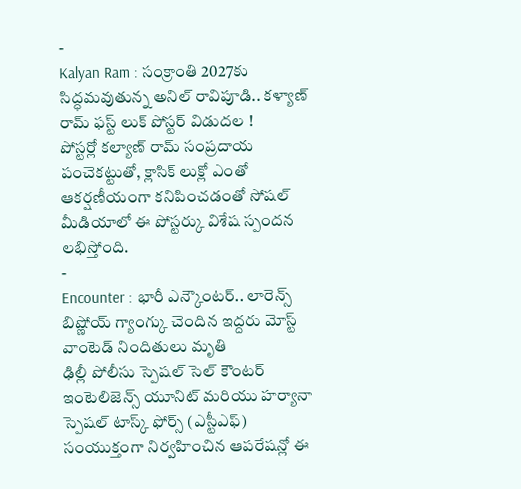-
Kalyan Ram : సంక్రాంతి 2027కు సిద్ధమవుతున్న అనిల్ రావిపూడి.. కళ్యాణ్ రామ్ ఫస్ట్ లుక్ పోస్టర్ విడుదల !
పోస్టర్లో కల్యాణ్ రామ్ సంప్రదాయ పంచెకట్టుతో, క్లాసిక్ లుక్లో ఎంతో ఆకర్షణీయంగా కనిపించడంతో సోషల్ మీడియాలో ఈ పోస్టర్కు విశేష స్పందన లభిస్తోంది.
-
Encounter : భారీ ఎన్కౌంటర్.. లారెన్స్ బిష్ణోయ్ గ్యాంగ్కు చెందిన ఇద్దరు మోస్ట్ వాంటెడ్ నిందితులు మృతి
ఢిల్లీ పోలీసు స్పెషల్ సెల్ కౌంటర్ ఇంటెలిజెన్స్ యూనిట్ మరియు హర్యానా స్పెషల్ టాస్క్ ఫోర్స్ (ఎస్టీఎఫ్) సంయుక్తంగా నిర్వహించిన ఆపరేషన్లో ఈ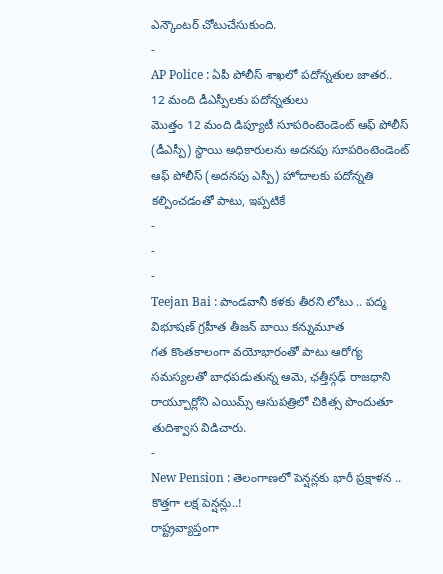ఎన్కౌంటర్ చోటుచేసుకుంది.
-
AP Police : ఏపీ పోలీస్ శాఖలో పదోన్నతుల జాతర.. 12 మంది డీఎస్పీలకు పదోన్నతులు
మొత్తం 12 మంది డిప్యూటీ సూపరింటెండెంట్ ఆఫ్ పోలీస్ (డీఎస్పీ) స్థాయి అధికారులను అదనపు సూపరింటెండెంట్ ఆఫ్ పోలీస్ (అదనపు ఎస్పీ) హోదాలకు పదోన్నతి కల్పించడంతో పాటు, ఇప్పటికే
-
-
-
Teejan Bai : పాండవానీ కళకు తీరని లోటు .. పద్మ విభూషణ్ గ్రహీత తీజన్ బాయి కన్నుమూత
గత కొంతకాలంగా వయోభారంతో పాటు ఆరోగ్య సమస్యలతో బాధపడుతున్న ఆమె, ఛత్తీస్గఢ్ రాజధాని రాయ్పూర్లోని ఎయిమ్స్ ఆసుపత్రిలో చికిత్స పొందుతూ తుదిశ్వాస విడిచారు.
-
New Pension : తెలంగాణలో పెన్షన్లకు భారీ ప్రక్షాళన .. కొత్తగా లక్ష పెన్షన్లు..!
రాష్ట్రవ్యాప్తంగా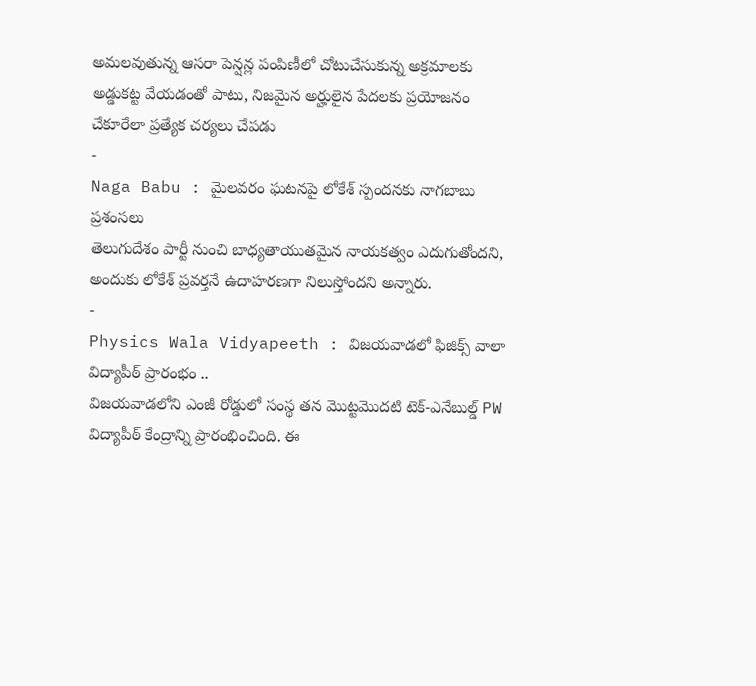అమలవుతున్న ఆసరా పెన్షన్ల పంపిణీలో చోటుచేసుకున్న అక్రమాలకు అడ్డుకట్ట వేయడంతో పాటు, నిజమైన అర్హులైన పేదలకు ప్రయోజనం చేకూరేలా ప్రత్యేక చర్యలు చేపడు
-
Naga Babu : మైలవరం ఘటనపై లోకేశ్ స్పందనకు నాగబాబు ప్రశంసలు
తెలుగుదేశం పార్టీ నుంచి బాధ్యతాయుతమైన నాయకత్వం ఎదుగుతోందని, అందుకు లోకేశ్ ప్రవర్తనే ఉదాహరణగా నిలుస్తోందని అన్నారు.
-
Physics Wala Vidyapeeth : విజయవాడలో ఫిజిక్స్ వాలా విద్యాపీఠ్ ప్రారంభం ..
విజయవాడలోని ఎంజీ రోడ్డులో సంస్థ తన మొట్టమొదటి టెక్-ఎనేబుల్డ్ PW విద్యాపీఠ్ కేంద్రాన్ని ప్రారంభించింది. ఈ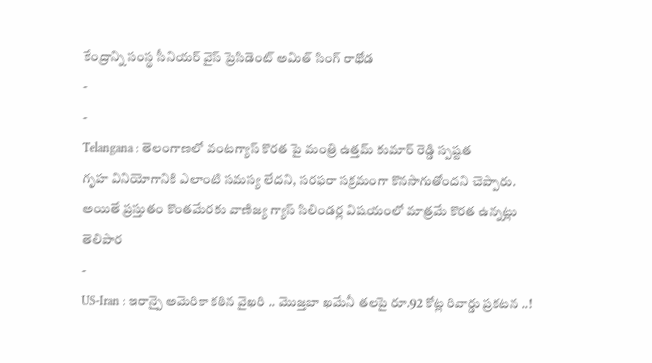కేంద్రాన్ని సంస్థ సీనియర్ వైస్ ప్రెసిడెంట్ అమిత్ సింగ్ రాథోడ
-
-
Telangana : తెలంగాణలో వంటగ్యాస్ కొరత పై మంత్రి ఉత్తమ్ కుమార్ రెడ్డి స్పష్టత
గృహ వినియోగానికి ఎలాంటి సమస్య లేదని, సరఫరా సక్రమంగా కొనసాగుతోందని చెప్పారు. అయితే ప్రస్తుతం కొంతమేరకు వాణిజ్య గ్యాస్ సిలిండర్ల విషయంలో మాత్రమే కొరత ఉన్నట్లు తెలిపార
-
US-Iran : ఇరాన్పై అమెరికా కఠిన వైఖరి .. మొజ్తబా ఖమేనీ తలపై రూ.92 కోట్ల రివార్డు ప్రకటన ..!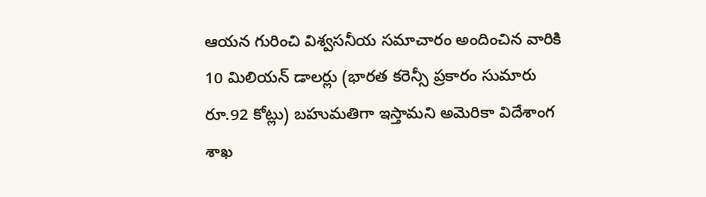ఆయన గురించి విశ్వసనీయ సమాచారం అందించిన వారికి 10 మిలియన్ డాలర్లు (భారత కరెన్సీ ప్రకారం సుమారు రూ.92 కోట్లు) బహుమతిగా ఇస్తామని అమెరికా విదేశాంగ శాఖ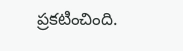ప్రకటించింది.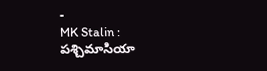-
MK Stalin : పశ్చిమాసియా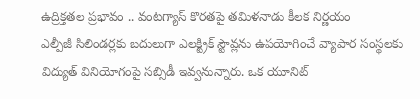ఉద్రిక్తతల ప్రభావం .. వంటగ్యాస్ కొరతపై తమిళనాడు కీలక నిర్ణయం
ఎల్పీజీ సిలిండర్లకు బదులుగా ఎలక్ట్రిక్ స్టౌవ్లను ఉపయోగించే వ్యాపార సంస్థలకు విద్యుత్ వినియోగంపై సబ్సిడీ ఇవ్వనున్నారు. ఒక యూనిట్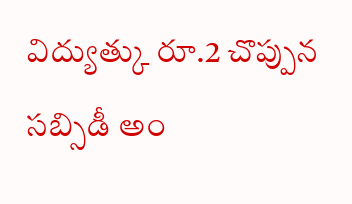విద్యుత్కు రూ.2 చొప్పున సబ్సిడీ అం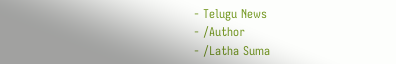- Telugu News
- ⁄Author
- ⁄Latha Suma